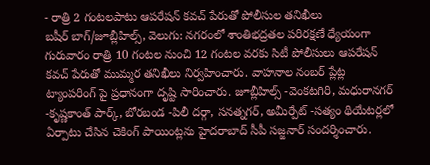- రాత్రి 2 గంటలపాటు ఆపరేషన్ కవచ్ పేరుతో పోలీసుల తనిఖీలు
బషీర్ బాగ్/జూబ్లీహిల్స్, వెలుగు: నగరంలో శాంతిభద్రతల పరిరక్షణే ధ్యేయంగా గురువారం రాత్రి 10 గంటల నుంచి 12 గంటల వరకు సిటీ పోలీసులు ఆపరేషన్ కవచ్ పేరుతో ముమ్మర తనిఖీలు నిర్వహించారు. వాహనాల నంబర్ ప్లేట్ల ట్యాంపరింగ్ పై ప్రధానంగా దృష్టి సారించారు. జూబ్లీహిల్స్ -వెంకటగిరి, మధురానగర్ -కృష్ణకాంత్ పార్క్, బోరబండ -పిలీ దర్గా, సనత్నగర్, అమీర్పేట్ -సత్యం థియేటర్లలో ఏర్పాటు చేసిన చెకింగ్ పాయింట్లను హైదరాబాద్ సీపీ సజ్జనార్ సందర్శించారు.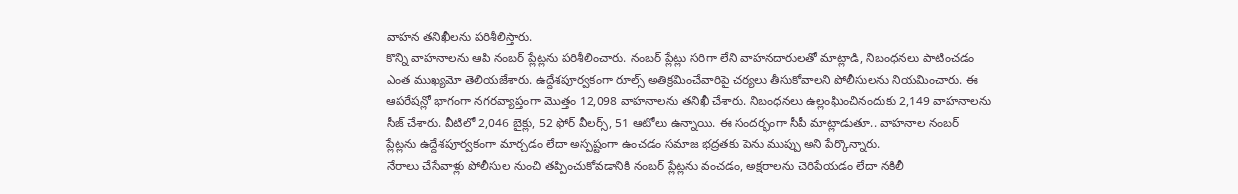వాహన తనిఖీలను పరిశీలిస్తారు.
కొన్ని వాహనాలను ఆపి నంబర్ ప్లేట్లను పరిశీలించారు. నంబర్ ప్లేట్లు సరిగా లేని వాహనదారులతో మాట్లాడి, నిబంధనలు పాటించడం ఎంత ముఖ్యమో తెలియజేశారు. ఉద్దేశపూర్వకంగా రూల్స్ అతిక్రమించేవారిపై చర్యలు తీసుకోవాలని పోలీసులను నియమించారు. ఈ ఆపరేషన్లో భాగంగా నగరవ్యాప్తంగా మొత్తం 12,098 వాహనాలను తనిఖీ చేశారు. నిబంధనలు ఉల్లంఘించినందుకు 2,149 వాహనాలను సీజ్ చేశారు. వీటిలో 2,046 బైక్లు, 52 ఫోర్ వీలర్స్, 51 ఆటోలు ఉన్నాయి. ఈ సందర్భంగా సీపీ మాట్లాడుతూ.. వాహనాల నంబర్ ప్లేట్లను ఉద్దేశపూర్వకంగా మార్చడం లేదా అస్పష్టంగా ఉంచడం సమాజ భద్రతకు పెను ముప్పు అని పేర్కొన్నారు.
నేరాలు చేసేవాళ్లు పోలీసుల నుంచి తప్పించుకోవడానికి నంబర్ ప్లేట్లను వంచడం, అక్షరాలను చెరిపేయడం లేదా నకిలీ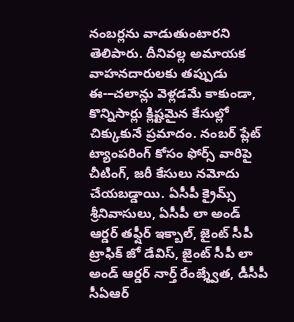నంబర్లను వాడుతుంటారని తెలిపారు. దీనివల్ల అమాయక వాహనదారులకు తప్పుడు ఈ-–చలాన్లు వెళ్లడమే కాకుండా, కొన్నిసార్లు క్లిష్టమైన కేసుల్లో చిక్కుకునే ప్రమాదం. నంబర్ ప్లేట్ ట్యాంపరింగ్ కోసం ఫోర్స్ వారిపై చీటింగ్, జరీ కేసులు నమోదు చేయబడ్డాయి. ఏసీపీ క్రైమ్స్ శ్రీనివాసులు, ఏసీపీ లా అండ్ ఆర్డర్ తఫ్షీర్ ఇక్బాల్, జైంట్ సీపీ ట్రాఫిక్ జో డేవిస్, జైంట్ సీపీ లా అండ్ ఆర్డర్ నార్త్ రేంజ్శ్వేత, డీసీపీ సీఏఆర్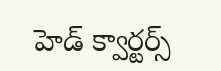హెడ్ క్వార్టర్స్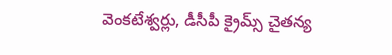వెంకటేశ్వర్లు, డీసీపీ క్రైమ్స్ చైతన్య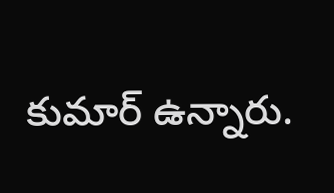కుమార్ ఉన్నారు.